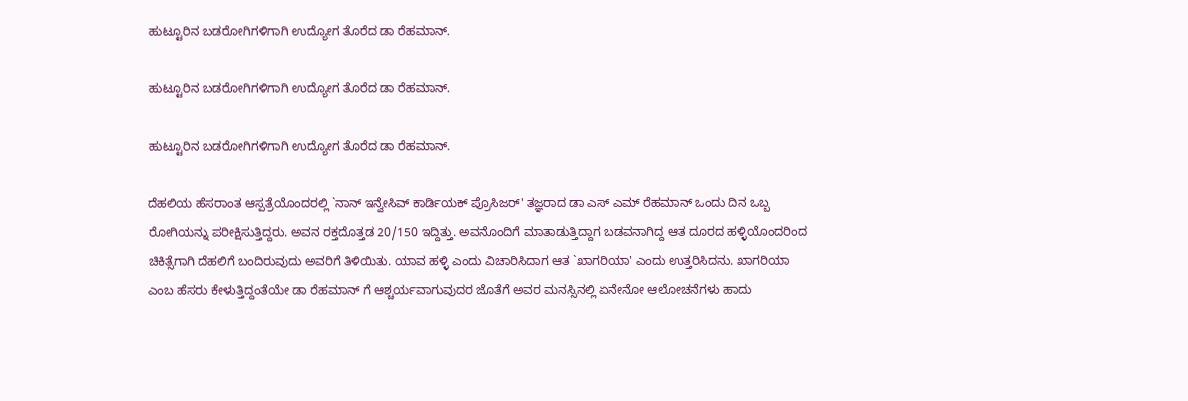ಹುಟ್ಟೂರಿನ ಬಡರೋಗಿಗಳಿಗಾಗಿ ಉದ್ಯೋಗ ತೊರೆದ ಡಾ ರೆಹಮಾನ್.

ಹುಟ್ಟೂರಿನ ಬಡರೋಗಿಗಳಿಗಾಗಿ ಉದ್ಯೋಗ ತೊರೆದ ಡಾ ರೆಹಮಾನ್.

ಹುಟ್ಟೂರಿನ ಬಡರೋಗಿಗಳಿಗಾಗಿ ಉದ್ಯೋಗ ತೊರೆದ ಡಾ ರೆಹಮಾನ್.

ದೆಹಲಿಯ ಹೆಸರಾಂತ ಆಸ್ಪತ್ರೆಯೊಂದರಲ್ಲಿ `ನಾನ್ ಇನ್ವೇಸಿವ್ ಕಾರ್ಡಿಯಕ್ ಪ್ರೊಸಿಜರ್' ತಜ್ಞರಾದ ಡಾ ಎಸ್ ಎಮ್ ರೆಹಮಾನ್ ಒಂದು ದಿನ ಒಬ್ಬ ರೋಗಿಯನ್ನು ಪರೀಕ್ಷಿಸುತ್ತಿದ್ದರು. ಅವನ ರಕ್ತದೊತ್ತಡ 20/150 ಇದ್ದಿತ್ತು. ಅವನೊಂದಿಗೆ ಮಾತಾಡುತ್ತಿದ್ದಾಗ ಬಡವನಾಗಿದ್ದ ಆತ ದೂರದ ಹಳ್ಳಿಯೊಂದರಿಂದ ಚಿಕಿತ್ಸೆಗಾಗಿ ದೆಹಲಿಗೆ ಬಂದಿರುವುದು ಅವರಿಗೆ ತಿಳಿಯಿತು. ಯಾವ ಹಳ್ಳಿ ಎಂದು ವಿಚಾರಿಸಿದಾಗ ಆತ `ಖಾಗರಿಯಾ' ಎಂದು ಉತ್ತರಿಸಿದನು. ಖಾಗರಿಯಾ ಎಂಬ ಹೆಸರು ಕೇಳುತ್ತಿದ್ದಂತೆಯೇ ಡಾ ರೆಹಮಾನ್ ಗೆ ಆಶ್ಚರ್ಯವಾಗುವುದರ ಜೊತೆಗೆ ಅವರ ಮನಸ್ಸಿನಲ್ಲಿ ಏನೇನೋ ಆಲೋಚನೆಗಳು ಹಾದು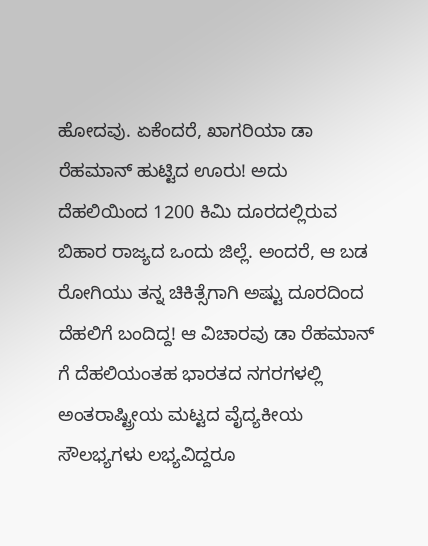ಹೋದವು. ಏಕೆಂದರೆ, ಖಾಗರಿಯಾ ಡಾ ರೆಹಮಾನ್ ಹುಟ್ಟಿದ ಊರು! ಅದು ದೆಹಲಿಯಿಂದ 1200 ಕಿಮಿ ದೂರದಲ್ಲಿರುವ ಬಿಹಾರ ರಾಜ್ಯದ ಒಂದು ಜಿಲ್ಲೆ. ಅಂದರೆ, ಆ ಬಡ ರೋಗಿಯು ತನ್ನ ಚಿಕಿತ್ಸೆಗಾಗಿ ಅಷ್ಟು ದೂರದಿಂದ ದೆಹಲಿಗೆ ಬಂದಿದ್ದ! ಆ ವಿಚಾರವು ಡಾ ರೆಹಮಾನ್ ಗೆ ದೆಹಲಿಯಂತಹ ಭಾರತದ ನಗರಗಳಲ್ಲಿ ಅಂತರಾಷ್ಟ್ರೀಯ ಮಟ್ಟದ ವೈದ್ಯಕೀಯ ಸೌಲಭ್ಯಗಳು ಲಭ್ಯವಿದ್ದರೂ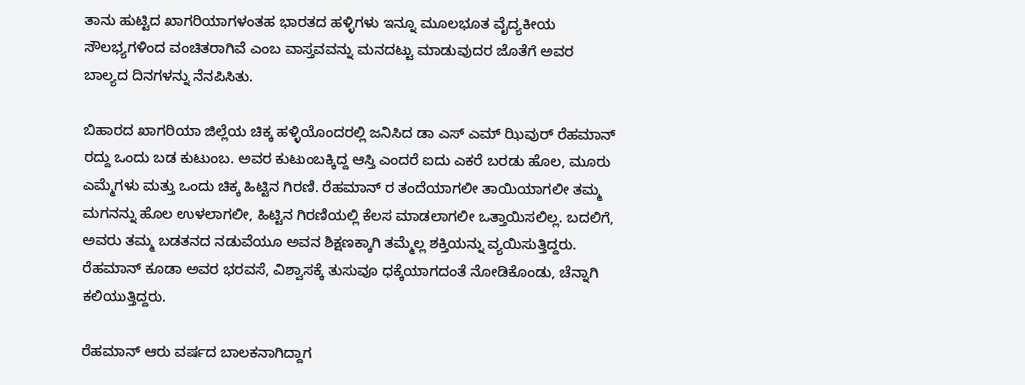ತಾನು ಹುಟ್ಟಿದ ಖಾಗರಿಯಾಗಳಂತಹ ಭಾರತದ ಹಳ್ಳಿಗಳು ಇನ್ನೂ ಮೂಲಭೂತ ವೈದ್ಯಕೀಯ ಸೌಲಭ್ಯಗಳಿಂದ ವಂಚಿತರಾಗಿವೆ ಎಂಬ ವಾಸ್ತವವನ್ನು ಮನದಟ್ಟು ಮಾಡುವುದರ ಜೊತೆಗೆ ಅವರ ಬಾಲ್ಯದ ದಿನಗಳನ್ನು ನೆನಪಿಸಿತು.

ಬಿಹಾರದ ಖಾಗರಿಯಾ ಜಿಲ್ಲೆಯ ಚಿಕ್ಕ ಹಳ್ಳಿಯೊಂದರಲ್ಲಿ ಜನಿಸಿದ ಡಾ ಎಸ್ ಎಮ್ ಝಿವುರ್ ರೆಹಮಾನ್ ರದ್ದು ಒಂದು ಬಡ ಕುಟುಂಬ. ಅವರ ಕುಟುಂಬಕ್ಕಿದ್ದ ಆಸ್ತಿ ಎಂದರೆ ಐದು ಎಕರೆ ಬರಡು ಹೊಲ, ಮೂರು ಎಮ್ಮೆಗಳು ಮತ್ತು ಒಂದು ಚಿಕ್ಕ ಹಿಟ್ಟಿನ ಗಿರಣಿ. ರೆಹಮಾನ್ ರ ತಂದೆಯಾಗಲೀ ತಾಯಿಯಾಗಲೀ ತಮ್ಮ ಮಗನನ್ನು ಹೊಲ ಉಳಲಾಗಲೀ, ಹಿಟ್ಟಿನ ಗಿರಣಿಯಲ್ಲಿ ಕೆಲಸ ಮಾಡಲಾಗಲೀ ಒತ್ತಾಯಿಸಲಿಲ್ಲ. ಬದಲಿಗೆ, ಅವರು ತಮ್ಮ ಬಡತನದ ನಡುವೆಯೂ ಅವನ ಶಿಕ್ಷಣಕ್ಕಾಗಿ ತಮ್ಮೆಲ್ಲ ಶಕ್ತಿಯನ್ನು ವ್ಯಯಿಸುತ್ತಿದ್ದರು. ರೆಹಮಾನ್ ಕೂಡಾ ಅವರ ಭರವಸೆ, ವಿಶ್ವಾಸಕ್ಕೆ ತುಸುವೂ ಧಕ್ಕೆಯಾಗದಂತೆ ನೋಡಿಕೊಂಡು, ಚೆನ್ನಾಗಿ ಕಲಿಯುತ್ತಿದ್ದರು.

ರೆಹಮಾನ್ ಆರು ವರ್ಷದ ಬಾಲಕನಾಗಿದ್ದಾಗ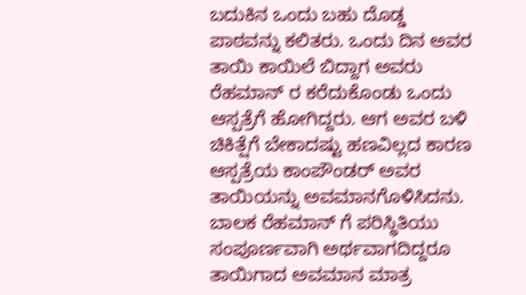ಬದುಕಿನ ಒಂದು ಬಹು ದೊಡ್ಡ ಪಾಠವನ್ನು ಕಲಿತರು. ಒಂದು ದಿನ ಅವರ ತಾಯಿ ಕಾಯಿಲೆ ಬಿದ್ದಾಗ ಅವರು ರೆಹಮಾನ್ ರ ಕರೆದುಕೊಂಡು ಒಂದು ಆಸ್ಪತ್ರೆಗೆ ಹೋಗಿದ್ದರು. ಆಗ ಅವರ ಬಳಿ ಚಿಕಿತ್ಷೆಗೆ ಬೇಕಾದಷ್ಟು ಹಣವಿಲ್ಲದ ಕಾರಣ ಆಸ್ಪತ್ರೆಯ ಕಾಂಪೌಂಡರ್ ಅವರ ತಾಯಿಯನ್ನು ಅವಮಾನಗೊಳಿಸಿದನು. ಬಾಲಕ ರೆಹಮಾನ್ ಗೆ ಪರಿಸ್ಥಿತಿಯು ಸಂಪೂರ್ಣವಾಗಿ ಅರ್ಥವಾಗದಿದ್ದರೂ ತಾಯಿಗಾದ ಅವಮಾನ ಮಾತ್ರ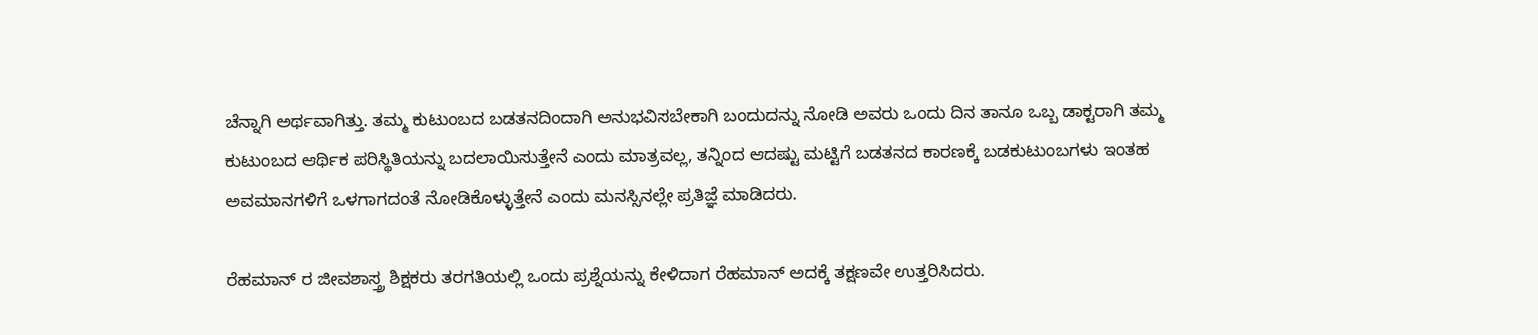ಚೆನ್ನಾಗಿ ಅರ್ಥವಾಗಿತ್ತು. ತಮ್ಮ ಕುಟುಂಬದ ಬಡತನದಿಂದಾಗಿ ಅನುಭವಿಸಬೇಕಾಗಿ ಬಂದುದನ್ನು ನೋಡಿ ಅವರು ಒಂದು ದಿನ ತಾನೂ ಒಬ್ಬ ಡಾಕ್ಟರಾಗಿ ತಮ್ಮ ಕುಟುಂಬದ ಆರ್ಥಿಕ ಪರಿಸ್ಥಿತಿಯನ್ನು ಬದಲಾಯಿಸುತ್ತೇನೆ ಎಂದು ಮಾತ್ರವಲ್ಲ, ತನ್ನಿಂದ ಆದಷ್ಟು ಮಟ್ಟಿಗೆ ಬಡತನದ ಕಾರಣಕ್ಕೆ ಬಡಕುಟುಂಬಗಳು ಇಂತಹ ಅವಮಾನಗಳಿಗೆ ಒಳಗಾಗದಂತೆ ನೋಡಿಕೊಳ್ಳುತ್ತೇನೆ ಎಂದು ಮನಸ್ಸಿನಲ್ಲೇ ಪ್ರತಿಜ್ಞೆ ಮಾಡಿದರು.

ರೆಹಮಾನ್ ರ ಜೀವಶಾಸ್ತ್ರ ಶಿಕ್ಷಕರು ತರಗತಿಯಲ್ಲಿ ಒಂದು ಪ್ರಶ್ನೆಯನ್ನು ಕೇಳಿದಾಗ ರೆಹಮಾನ್ ಅದಕ್ಕೆ ತಕ್ಷಣವೇ ಉತ್ತರಿಸಿದರು.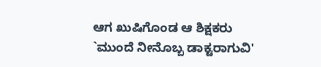ಆಗ ಖುಷಿಗೊಂಡ ಆ ಶಿಕ್ಷಕರು `ಮುಂದೆ ನೀನೊಬ್ಬ ಡಾಕ್ಟರಾಗುವಿ'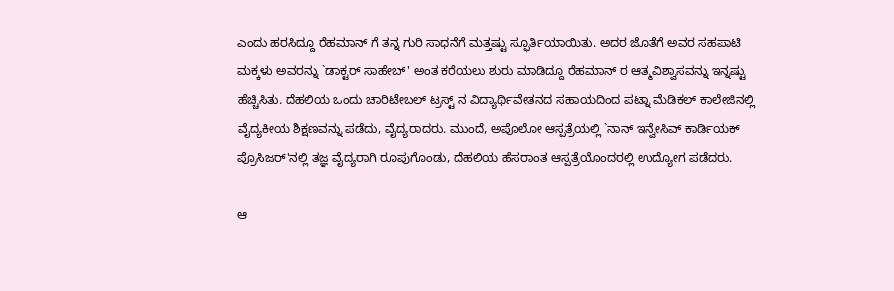ಎಂದು ಹರಸಿದ್ದೂ ರೆಹಮಾನ್ ಗೆ ತನ್ನ ಗುರಿ ಸಾಧನೆಗೆ ಮತ್ತಷ್ಟು ಸ್ಫೂರ್ತಿಯಾಯಿತು. ಅದರ ಜೊತೆಗೆ ಅವರ ಸಹಪಾಟಿ ಮಕ್ಕಳು ಅವರನ್ನು `ಡಾಕ್ಟರ್ ಸಾಹೇಬ್' ಅಂತ ಕರೆಯಲು ಶುರು ಮಾಡಿದ್ದೂ ರೆಹಮಾನ್ ರ ಆತ್ಮವಿಶ್ವಾಸವನ್ನು ಇನ್ನಷ್ಟು ಹೆಚ್ಚಿಸಿತು. ದೆಹಲಿಯ ಒಂದು ಚಾರಿಟೇಬಲ್ ಟ್ರಸ್ಟ್ ನ ವಿದ್ಯಾರ್ಥಿವೇತನದ ಸಹಾಯದಿಂದ ಪಟ್ನಾ ಮೆಡಿಕಲ್ ಕಾಲೇಜಿನಲ್ಲಿ ವೈದ್ಯಕೀಯ ಶಿಕ್ಷಣವನ್ನು ಪಡೆದು, ವೈದ್ಯರಾದರು. ಮುಂದೆ, ಅಪೊಲೋ ಆಸ್ಪತ್ರೆಯಲ್ಲಿ `ನಾನ್ ಇನ್ವೇಸಿವ್ ಕಾರ್ಡಿಯಕ್ ಪ್ರೊಸಿಜರ್'ನಲ್ಲಿ ತಜ್ಞ ವೈದ್ಯರಾಗಿ ರೂಪುಗೊಂಡು, ದೆಹಲಿಯ ಹೆಸರಾಂತ ಆಸ್ಪತ್ರೆಯೊಂದರಲ್ಲಿ ಉದ್ಯೋಗ ಪಡೆದರು.

ಆ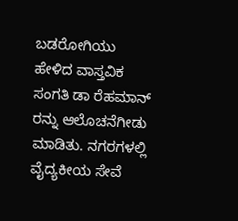ಬಡರೋಗಿಯು ಹೇಳಿದ ವಾಸ್ತವಿಕ ಸಂಗತಿ ಡಾ ರೆಹಮಾನ್ ರನ್ನು ಆಲೊಚನೆಗೀಡು ಮಾಡಿತು. ನಗರಗಳಲ್ಲಿ ವೈದ್ಯಕೀಯ ಸೇವೆ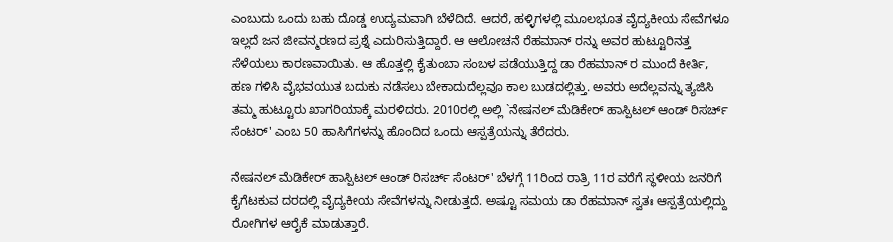ಎಂಬುದು ಒಂದು ಬಹು ದೊಡ್ಡ ಉದ್ಯಮವಾಗಿ ಬೆಳೆದಿದೆ. ಆದರೆ, ಹಳ್ಳಿಗಳಲ್ಲಿ ಮೂಲಭೂತ ವೈದ್ಯಕೀಯ ಸೇವೆಗಳೂ ಇಲ್ಲದೆ ಜನ ಜೀವನ್ಮರಣದ ಪ್ರಶ್ನೆ ಎದುರಿಸುತ್ತಿದ್ದಾರೆ. ಆ ಆಲೋಚನೆ ರೆಹಮಾನ್ ರನ್ನು ಅವರ ಹುಟ್ಟೂರಿನತ್ತ ಸೆಳೆಯಲು ಕಾರಣವಾಯಿತು. ಆ ಹೊತ್ತಲ್ಲಿ ಕೈತುಂಬಾ ಸಂಬಳ ಪಡೆಯುತ್ತಿದ್ದ ಡಾ ರೆಹಮಾನ್ ರ ಮುಂದೆ ಕೀರ್ತಿ, ಹಣ ಗಳಿಸಿ ವೈಭವಯುತ ಬದುಕು ನಡೆಸಲು ಬೇಕಾದುದೆಲ್ಲವೂ ಕಾಲ ಬುಡದಲ್ಲಿತ್ತು. ಅವರು ಅದೆಲ್ಲವನ್ನು ತ್ಯಜಿಸಿ ತಮ್ಮ ಹುಟ್ಟೂರು ಖಾಗರಿಯಾಕ್ಕೆ ಮರಳಿದರು. 2010ರಲ್ಲಿ ಅಲ್ಲಿ `ನೇಷನಲ್ ಮೆಡಿಕೇರ್ ಹಾಸ್ಪಿಟಲ್ ಆಂಡ್ ರಿಸರ್ಚ್ ಸೆಂಟರ್' ಎಂಬ 50 ಹಾಸಿಗೆಗಳನ್ನು ಹೊಂದಿದ ಒಂದು ಆಸ್ಪತ್ರೆಯನ್ನು ತೆರೆದರು.

ನೇಷನಲ್ ಮೆಡಿಕೇರ್ ಹಾಸ್ಪಿಟಲ್ ಆಂಡ್ ರಿಸರ್ಚ್ ಸೆಂಟರ್' ಬೆಳಗ್ಗೆ 11ರಿಂದ ರಾತ್ರಿ 11ರ ವರೆಗೆ ಸ್ಥಳೀಯ ಜನರಿಗೆ ಕೈಗೆಟಕುವ ದರದಲ್ಲಿ ವೈದ್ಯಕೀಯ ಸೇವೆಗಳನ್ನು ನೀಡುತ್ತದೆ. ಅಷ್ಟೂ ಸಮಯ ಡಾ ರೆಹಮಾನ್ ಸ್ವತಃ ಆಸ್ಪತ್ರೆಯಲ್ಲಿದ್ದು ರೋಗಿಗಳ ಆರೈಕೆ ಮಾಡುತ್ತಾರೆ.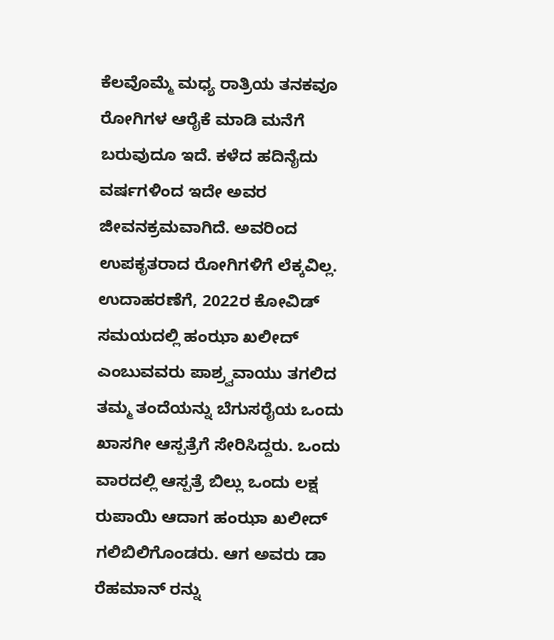ಕೆಲವೊಮ್ಮೆ ಮಧ್ಯ ರಾತ್ರಿಯ ತನಕವೂ ರೋಗಿಗಳ ಆರೈಕೆ ಮಾಡಿ ಮನೆಗೆ ಬರುವುದೂ ಇದೆ. ಕಳೆದ ಹದಿನೈದು ವರ್ಷಗಳಿಂದ ಇದೇ ಅವರ ಜೀವನಕ್ರಮವಾಗಿದೆ. ಅವರಿಂದ ಉಪಕೃತರಾದ ರೋಗಿಗಳಿಗೆ ಲೆಕ್ಕವಿಲ್ಲ. ಉದಾಹರಣೆಗೆ, 2022ರ ಕೋವಿಡ್ ಸಮಯದಲ್ಲಿ ಹಂಝಾ ಖಲೀದ್ ಎಂಬುವವರು ಪಾಶ್ರ್ವವಾಯು ತಗಲಿದ ತಮ್ಮ ತಂದೆಯನ್ನು ಬೆಗುಸರೈಯ ಒಂದು ಖಾಸಗೀ ಆಸ್ಪತ್ರೆಗೆ ಸೇರಿಸಿದ್ದರು. ಒಂದು ವಾರದಲ್ಲಿ ಆಸ್ಪತ್ರೆ ಬಿಲ್ಲು ಒಂದು ಲಕ್ಷ ರುಪಾಯಿ ಆದಾಗ ಹಂಝಾ ಖಲೀದ್ ಗಲಿಬಿಲಿಗೊಂಡರು. ಆಗ ಅವರು ಡಾ ರೆಹಮಾನ್ ರನ್ನು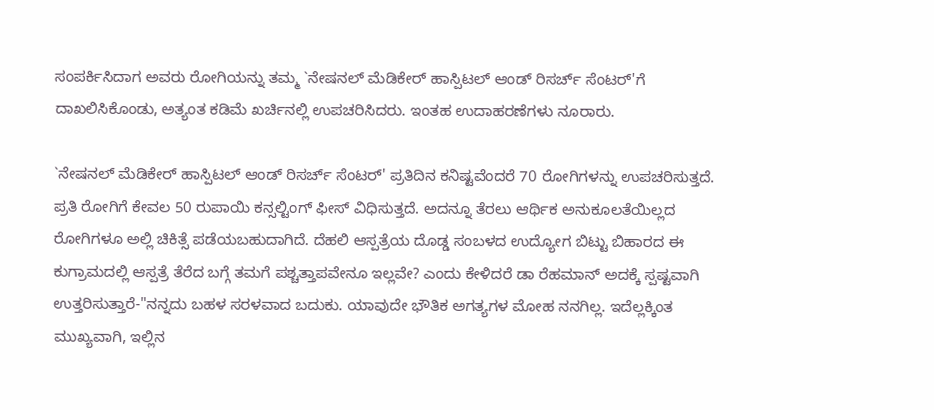ಸಂಪರ್ಕಿಸಿದಾಗ ಅವರು ರೋಗಿಯನ್ನು ತಮ್ಮ `ನೇಷನಲ್ ಮೆಡಿಕೇರ್ ಹಾಸ್ಪಿಟಲ್ ಆಂಡ್ ರಿಸರ್ಚ್ ಸೆಂಟರ್'ಗೆ ದಾಖಲಿಸಿಕೊಂಡು, ಅತ್ಯಂತ ಕಡಿಮೆ ಖರ್ಚಿನಲ್ಲಿ ಉಪಚರಿಸಿದರು. ಇಂತಹ ಉದಾಹರಣೆಗಳು ನೂರಾರು.

`ನೇಷನಲ್ ಮೆಡಿಕೇರ್ ಹಾಸ್ಪಿಟಲ್ ಆಂಡ್ ರಿಸರ್ಚ್ ಸೆಂಟರ್' ಪ್ರತಿದಿನ ಕನಿಷ್ಟವೆಂದರೆ 70 ರೋಗಿಗಳನ್ನು ಉಪಚರಿಸುತ್ತದೆ. ಪ್ರತಿ ರೋಗಿಗೆ ಕೇವಲ 50 ರುಪಾಯಿ ಕನ್ಸಲ್ಟಿಂಗ್ ಫೀಸ್ ವಿಧಿಸುತ್ತದೆ. ಅದನ್ನೂ ತೆರಲು ಆರ್ಥಿಕ ಅನುಕೂಲತೆಯಿಲ್ಲದ ರೋಗಿಗಳೂ ಅಲ್ಲಿ ಚಿಕಿತ್ಸೆ ಪಡೆಯಬಹುದಾಗಿದೆ. ದೆಹಲಿ ಆಸ್ಪತ್ರೆಯ ದೊಡ್ಡ ಸಂಬಳದ ಉದ್ಯೋಗ ಬಿಟ್ಟು ಬಿಹಾರದ ಈ ಕುಗ್ರಾಮದಲ್ಲಿ ಆಸ್ಪತ್ರೆ ತೆರೆದ ಬಗ್ಗೆ ತಮಗೆ ಪಶ್ಚತ್ತಾಪವೇನೂ ಇಲ್ಲವೇ? ಎಂದು ಕೇಳಿದರೆ ಡಾ ರೆಹಮಾನ್ ಅದಕ್ಕೆ ಸ್ಪಷ್ಟವಾಗಿ ಉತ್ತರಿಸುತ್ತಾರೆ-"ನನ್ನದು ಬಹಳ ಸರಳವಾದ ಬದುಕು. ಯಾವುದೇ ಭೌತಿಕ ಅಗತ್ಯಗಳ ಮೋಹ ನನಗಿಲ್ಲ. ಇದೆಲ್ಲಕ್ಕಿಂತ ಮುಖ್ಯವಾಗಿ, ಇಲ್ಲಿನ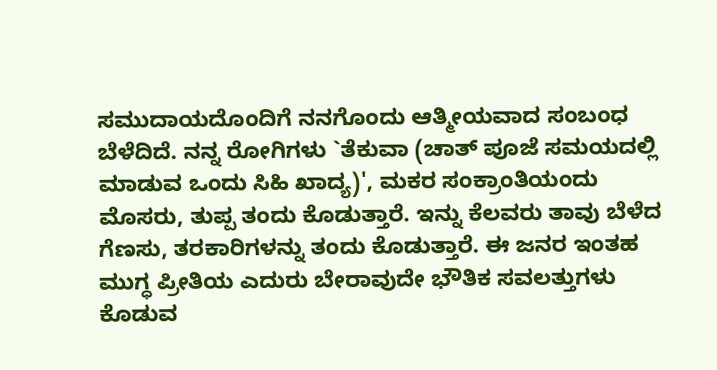ಸಮುದಾಯದೊಂದಿಗೆ ನನಗೊಂದು ಆತ್ಮೀಯವಾದ ಸಂಬಂಧ ಬೆಳೆದಿದೆ. ನನ್ನ ರೋಗಿಗಳು `ತೆಕುವಾ (ಚಾತ್ ಪೂಜೆ ಸಮಯದಲ್ಲಿ ಮಾಡುವ ಒಂದು ಸಿಹಿ ಖಾದ್ಯ)', ಮಕರ ಸಂಕ್ರಾಂತಿಯಂದು ಮೊಸರು, ತುಪ್ಪ ತಂದು ಕೊಡುತ್ತಾರೆ. ಇನ್ನು ಕೆಲವರು ತಾವು ಬೆಳೆದ ಗೆಣಸು, ತರಕಾರಿಗಳನ್ನು ತಂದು ಕೊಡುತ್ತಾರೆ. ಈ ಜನರ ಇಂತಹ ಮುಗ್ಧ ಪ್ರೀತಿಯ ಎದುರು ಬೇರಾವುದೇ ಭೌತಿಕ ಸವಲತ್ತುಗಳು ಕೊಡುವ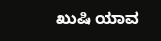ಖುಷಿ ಯಾವ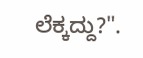ಲೆಕ್ಕದ್ದು?".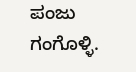ಪಂಜು ಗಂಗೊಳ್ಳಿ.